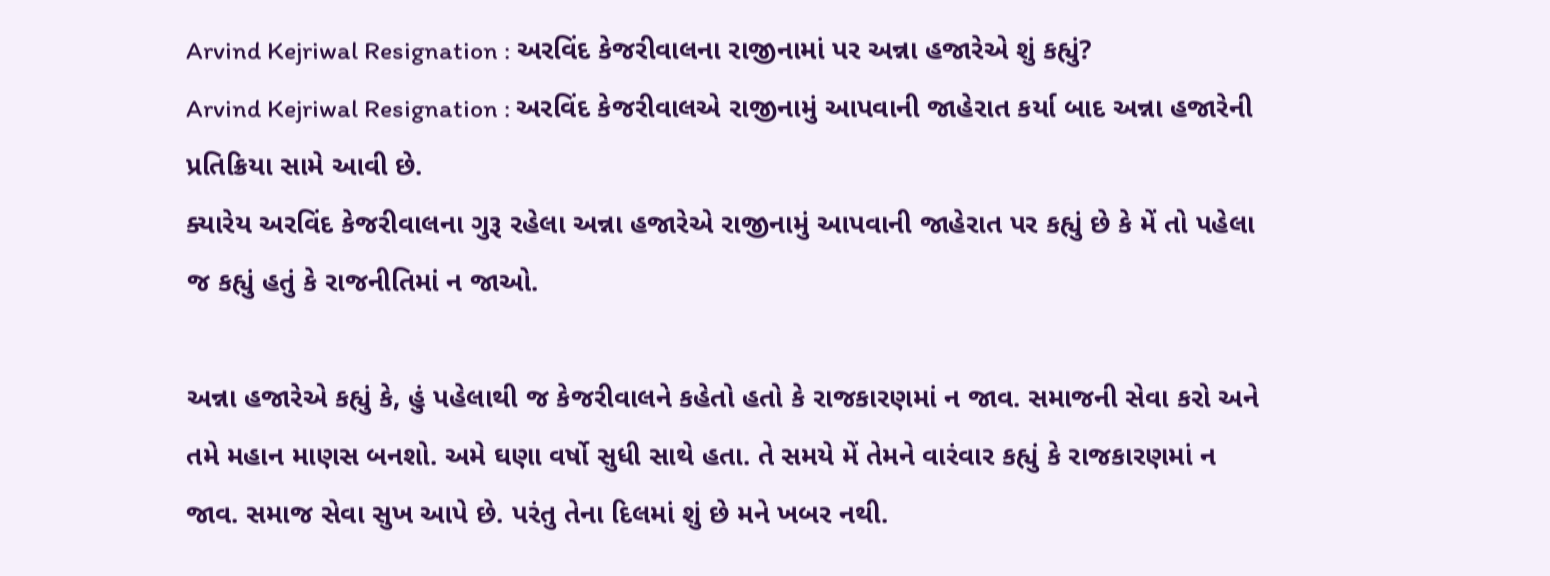Arvind Kejriwal Resignation : અરવિંદ કેજરીવાલના રાજીનામાં પર અન્ના હજારેએ શું કહ્યું?
Arvind Kejriwal Resignation : અરવિંદ કેજરીવાલએ રાજીનામું આપવાની જાહેરાત કર્યા બાદ અન્ના હજારેની પ્રતિક્રિયા સામે આવી છે.
ક્યારેય અરવિંદ કેજરીવાલના ગુરૂ રહેલા અન્ના હજારેએ રાજીનામું આપવાની જાહેરાત પર કહ્યું છે કે મેં તો પહેલા જ કહ્યું હતું કે રાજનીતિમાં ન જાઓ.

અન્ના હજારેએ કહ્યું કે, હું પહેલાથી જ કેજરીવાલને કહેતો હતો કે રાજકારણમાં ન જાવ. સમાજની સેવા કરો અને તમે મહાન માણસ બનશો. અમે ઘણા વર્ષો સુધી સાથે હતા. તે સમયે મેં તેમને વારંવાર કહ્યું કે રાજકારણમાં ન જાવ. સમાજ સેવા સુખ આપે છે. પરંતુ તેના દિલમાં શું છે મને ખબર નથી.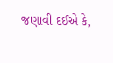જણાવી દઈએ કે,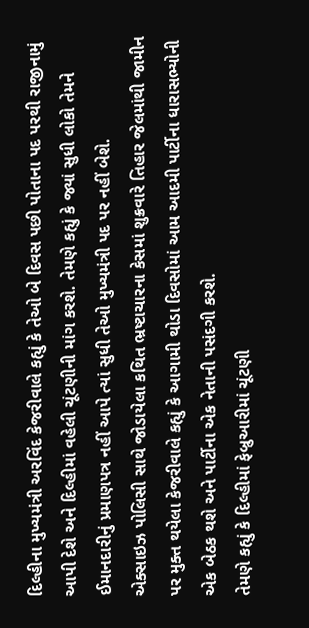દિલ્હીના મુખ્યમંત્રી અરવિંદ કેજરીવાલે કહ્યું કે તેઓ બે દિવસ પછી પોતાના પદ પરથી રાજીનામું આપી દેશે અને દિલ્હીમાં વહેલી ચૂંટણીની માંગ કરશે. તેમણે કહ્યું કે જ્યાં સુધી લોકો તેમને ઈમાનદારીનું પ્રમાણપત્ર નહીં આપે ત્યાં સુધી તેઓ મુખ્યમંત્રી પદ પર નહીં બેશે.
એક્સાઇઝ પોલિસી સાથે જોડાયેલા કથિત ભ્રષ્ટાચારના કેસમાં શુક્રવારે તિહાર જેલમાંથી જામીન પર મુક્ત થયેલા કેજરીવાલે કહ્યું કે આગામી થોડા દિવસોમાં આમ આદમી પાર્ટીના ધારાસભ્યોની એક બેઠક થશે અને પાર્ટીના એક નેતાની પસંદગી કરશે.
તેમણે કહ્યું કે દિલ્હીમાં ફેબ્રુઆરીમાં ચૂંટણી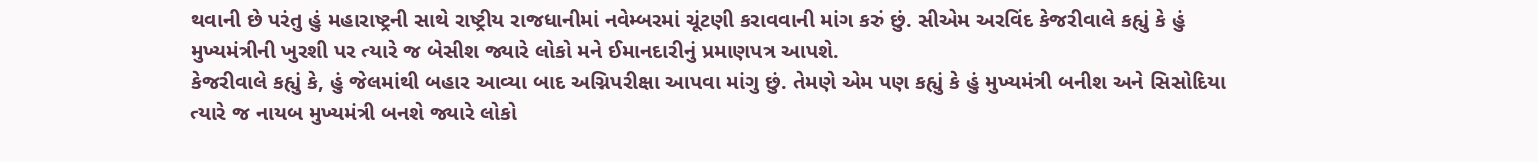થવાની છે પરંતુ હું મહારાષ્ટ્રની સાથે રાષ્ટ્રીય રાજધાનીમાં નવેમ્બરમાં ચૂંટણી કરાવવાની માંગ કરું છું. સીએમ અરવિંદ કેજરીવાલે કહ્યું કે હું મુખ્યમંત્રીની ખુરશી પર ત્યારે જ બેસીશ જ્યારે લોકો મને ઈમાનદારીનું પ્રમાણપત્ર આપશે.
કેજરીવાલે કહ્યું કે, હું જેલમાંથી બહાર આવ્યા બાદ અગ્નિપરીક્ષા આપવા માંગુ છું. તેમણે એમ પણ કહ્યું કે હું મુખ્યમંત્રી બનીશ અને સિસોદિયા ત્યારે જ નાયબ મુખ્યમંત્રી બનશે જ્યારે લોકો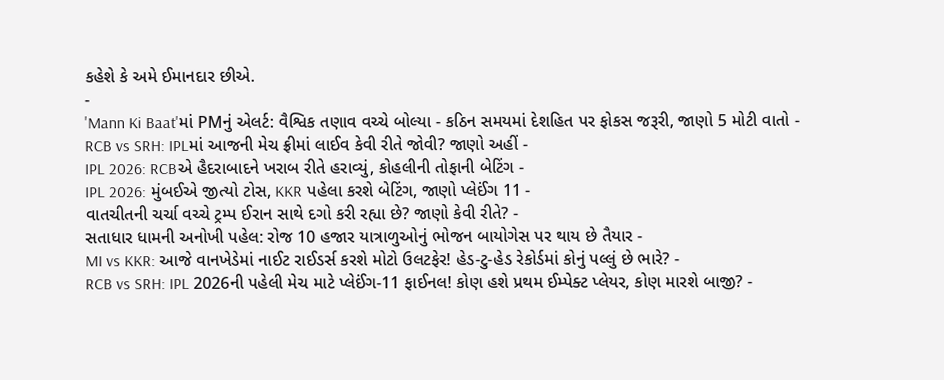કહેશે કે અમે ઈમાનદાર છીએ.
-
'Mann Ki Baat'માં PMનું એલર્ટ: વૈશ્વિક તણાવ વચ્ચે બોલ્યા - કઠિન સમયમાં દેશહિત પર ફોકસ જરૂરી, જાણો 5 મોટી વાતો -
RCB vs SRH: IPLમાં આજની મેચ ફ્રીમાં લાઈવ કેવી રીતે જોવી? જાણો અહીં -
IPL 2026: RCBએ હૈદરાબાદને ખરાબ રીતે હરાવ્યું, કોહલીની તોફાની બેટિંગ -
IPL 2026: મુંબઈએ જીત્યો ટોસ, KKR પહેલા કરશે બેટિંગ, જાણો પ્લેઈંગ 11 -
વાતચીતની ચર્ચા વચ્ચે ટ્રમ્પ ઈરાન સાથે દગો કરી રહ્યા છે? જાણો કેવી રીતે? -
સતાધાર ધામની અનોખી પહેલ: રોજ 10 હજાર યાત્રાળુઓનું ભોજન બાયોગેસ પર થાય છે તૈયાર -
MI vs KKR: આજે વાનખેડેમાં નાઈટ રાઈડર્સ કરશે મોટો ઉલટફેર! હેડ-ટુ-હેડ રેકોર્ડમાં કોનું પલ્લું છે ભારે? -
RCB vs SRH: IPL 2026ની પહેલી મેચ માટે પ્લેઈંગ-11 ફાઈનલ! કોણ હશે પ્રથમ ઈમ્પેક્ટ પ્લેયર, કોણ મારશે બાજી? -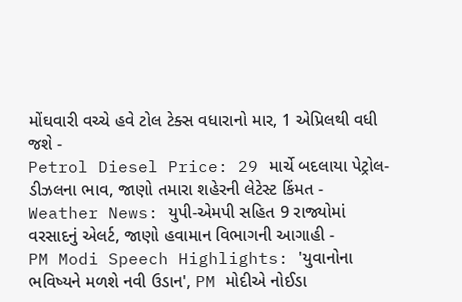મોંઘવારી વચ્ચે હવે ટોલ ટેક્સ વધારાનો માર, 1 એપ્રિલથી વધી જશે -
Petrol Diesel Price: 29 માર્ચે બદલાયા પેટ્રોલ-ડીઝલના ભાવ, જાણો તમારા શહેરની લેટેસ્ટ કિંમત -
Weather News: યુપી-એમપી સહિત 9 રાજ્યોમાં વરસાદનું એલર્ટ, જાણો હવામાન વિભાગની આગાહી -
PM Modi Speech Highlights: 'યુવાનોના ભવિષ્યને મળશે નવી ઉડાન', PM મોદીએ નોઈડા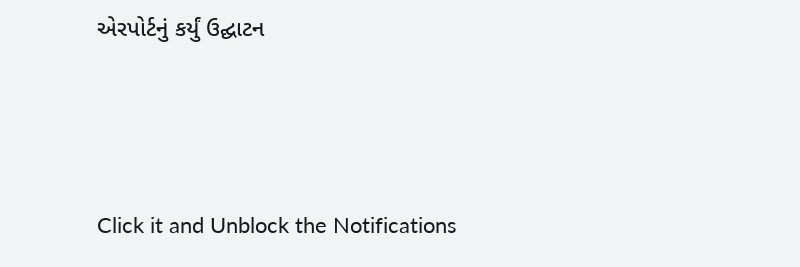એરપોર્ટનું કર્યું ઉદ્ઘાટન






Click it and Unblock the Notifications